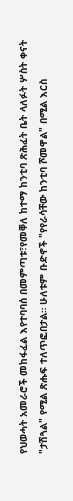የህወሓት አመራሮች መከፋፈል እየተባባሰ በመምጣቱ፣የመቐለ ከተማ ከንቲባ ጽሕፈት ቤት ላለፉት ሦስት ቀናት "ታሽጓል" የሚል ጽሑፍ ተለጥፎበታል። ሁለቱም ቡድኖች "የየራሳቸው ከንቲባ ሾመዋል" በሚል እርስ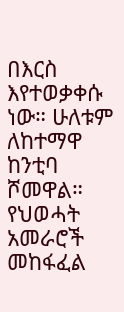በእርስ እየተወቃቀሱ ነው። ሁለቱም ለከተማዋ ከንቲባ ሾመዋል።
የህወሓት አመራሮች መከፋፈል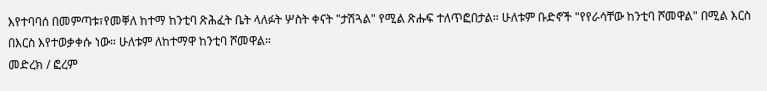እየተባባሰ በመምጣቱ፣የመቐለ ከተማ ከንቲባ ጽሕፈት ቤት ላለፉት ሦስት ቀናት "ታሽጓል" የሚል ጽሑፍ ተለጥፎበታል። ሁለቱም ቡድኖች "የየራሳቸው ከንቲባ ሾመዋል" በሚል እርስ በእርስ እየተወቃቀሱ ነው። ሁለቱም ለከተማዋ ከንቲባ ሾመዋል።
መድረክ / ፎረም